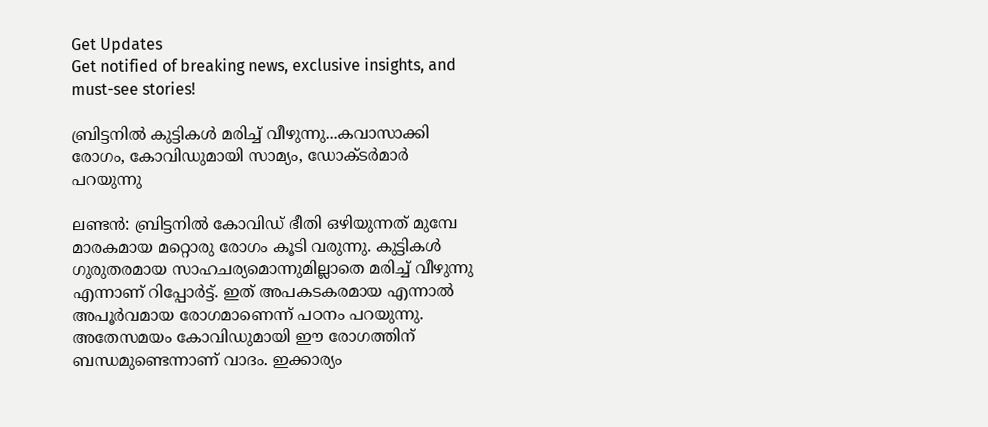Get Updates
Get notified of breaking news, exclusive insights, and must-see stories!

ബ്രിട്ടനില്‍ കുട്ടികള്‍ മരിച്ച് വീഴുന്നു...കവാസാക്കി രോഗം, കോവിഡുമായി സാമ്യം, ഡോക്ടര്‍മാര്‍ പറയുന്നു

ലണ്ടന്‍: ബ്രിട്ടനില്‍ കോവിഡ് ഭീതി ഒഴിയുന്നത് മുമ്പേ മാരകമായ മറ്റൊരു രോഗം കൂടി വരുന്നു. കുട്ടികള്‍ ഗുരുതരമായ സാഹചര്യമൊന്നുമില്ലാതെ മരിച്ച് വീഴുന്നു എന്നാണ് റിപ്പോര്‍ട്ട്. ഇത് അപകടകരമായ എന്നാല്‍ അപൂര്‍വമായ രോഗമാണെന്ന് പഠനം പറയുന്നു. അതേസമയം കോവിഡുമായി ഈ രോഗത്തിന് ബന്ധമുണ്ടെന്നാണ് വാദം. ഇക്കാര്യം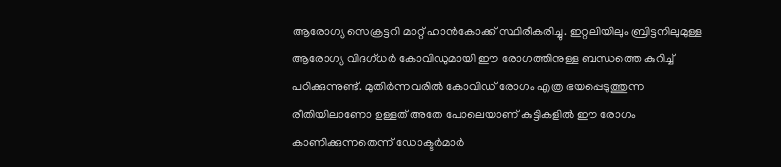ആരോഗ്യ സെക്രട്ടറി മാറ്റ് ഹാന്‍കോക്ക് സ്ഥിരീകരിച്ചു. ഇറ്റലിയിലും ബ്രിട്ടനിലുമുള്ള ആരോഗ്യ വിദഗ്ധര്‍ കോവിഡുമായി ഈ രോഗത്തിനുള്ള ബന്ധത്തെ കുറിച്ച് പഠിക്കുന്നുണ്ട്. മുതിര്‍ന്നവരില്‍ കോവിഡ് രോഗം എത്ര ഭയപ്പെടുത്തുന്ന രീതിയിലാണോ ഉള്ളത് അതേ പോലെയാണ് കുട്ടികളില്‍ ഈ രോഗം കാണിക്കുന്നതെന്ന് ഡോക്ടര്‍മാര്‍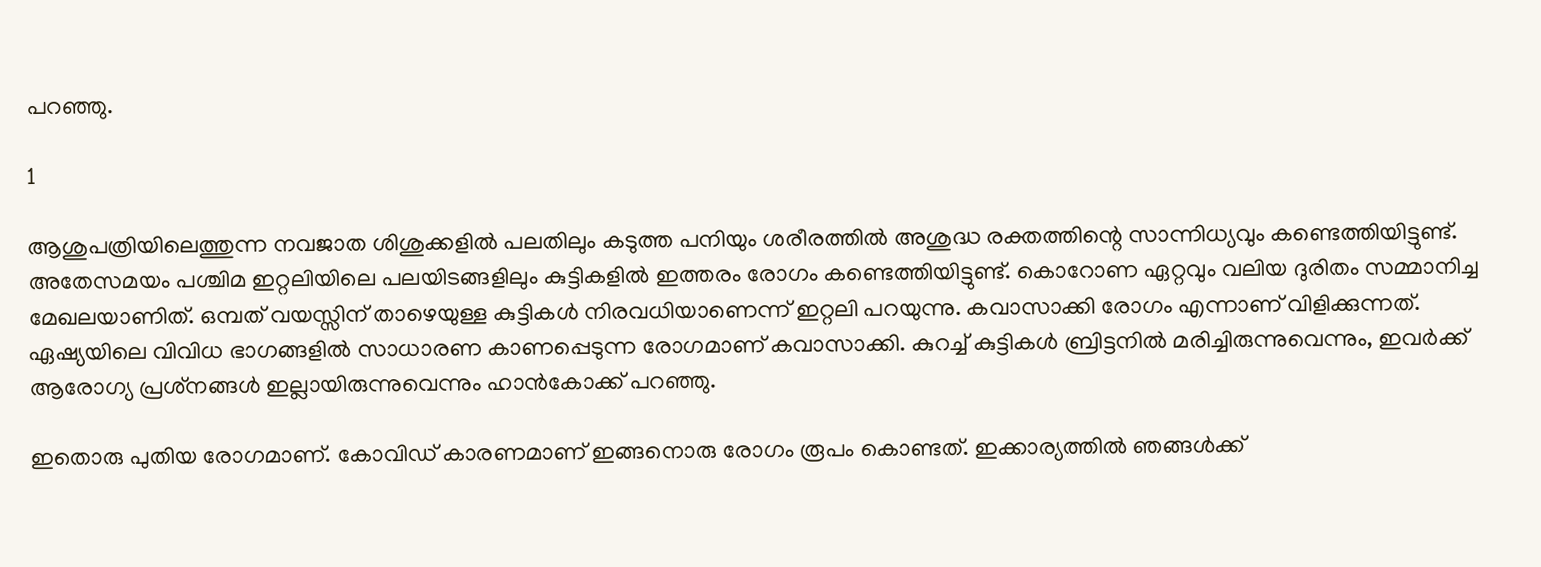പറഞ്ഞു.

1

ആശുപത്രിയിലെത്തുന്ന നവജാത ശിശുക്കളില്‍ പലതിലും കടുത്ത പനിയും ശരീരത്തില്‍ അശുദ്ധ രക്തത്തിന്റെ സാന്നിധ്യവും കണ്ടെത്തിയിട്ടുണ്ട്. അതേസമയം പശ്ചിമ ഇറ്റലിയിലെ പലയിടങ്ങളിലും കുട്ടികളില്‍ ഇത്തരം രോഗം കണ്ടെത്തിയിട്ടുണ്ട്. കൊറോണ ഏറ്റവും വലിയ ദുരിതം സമ്മാനിച്ച മേഖലയാണിത്. ഒമ്പത് വയസ്സിന് താഴെയുള്ള കുട്ടികള്‍ നിരവധിയാണെന്ന് ഇറ്റലി പറയുന്നു. കവാസാക്കി രോഗം എന്നാണ് വിളിക്കുന്നത്. ഏഷ്യയിലെ വിവിധ ഭാഗങ്ങളില്‍ സാധാരണ കാണപ്പെടുന്ന രോഗമാണ് കവാസാക്കി. കുറച്ച് കുട്ടികള്‍ ബ്രിട്ടനില്‍ മരിച്ചിരുന്നുവെന്നും, ഇവര്‍ക്ക് ആരോഗ്യ പ്രശ്‌നങ്ങള്‍ ഇല്ലായിരുന്നുവെന്നും ഹാന്‍കോക്ക് പറഞ്ഞു.

ഇതൊരു പുതിയ രോഗമാണ്. കോവിഡ് കാരണമാണ് ഇങ്ങനൊരു രോഗം രൂപം കൊണ്ടത്. ഇക്കാര്യത്തില്‍ ഞങ്ങള്‍ക്ക്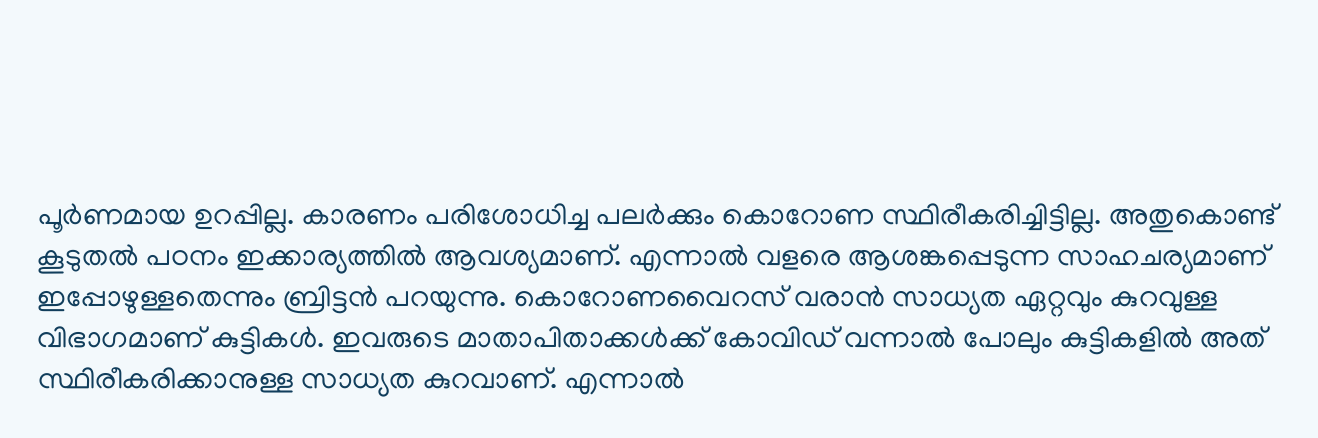പൂര്‍ണമായ ഉറപ്പില്ല. കാരണം പരിശോധിച്ച പലര്‍ക്കും കൊറോണ സ്ഥിരീകരിച്ചിട്ടില്ല. അതുകൊണ്ട് കൂടുതല്‍ പഠനം ഇക്കാര്യത്തില്‍ ആവശ്യമാണ്. എന്നാല്‍ വളരെ ആശങ്കപ്പെടുന്ന സാഹചര്യമാണ് ഇപ്പോഴുള്ളതെന്നും ബ്രിട്ടന്‍ പറയുന്നു. കൊറോണവൈറസ് വരാന്‍ സാധ്യത ഏറ്റവും കുറവുള്ള വിഭാഗമാണ് കുട്ടികള്‍. ഇവരുടെ മാതാപിതാക്കള്‍ക്ക് കോവിഡ് വന്നാല്‍ പോലും കുട്ടികളില്‍ അത് സ്ഥിരീകരിക്കാനുള്ള സാധ്യത കുറവാണ്. എന്നാല്‍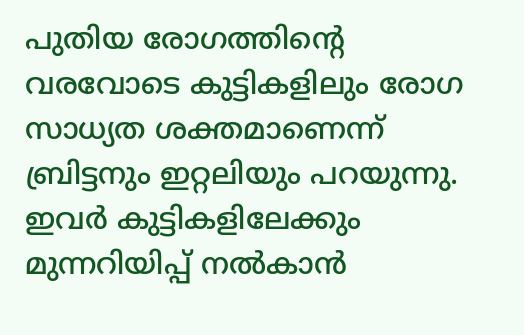പുതിയ രോഗത്തിന്റെ വരവോടെ കുട്ടികളിലും രോഗ സാധ്യത ശക്തമാണെന്ന് ബ്രിട്ടനും ഇറ്റലിയും പറയുന്നു. ഇവര്‍ കുട്ടികളിലേക്കും മുന്നറിയിപ്പ് നല്‍കാന്‍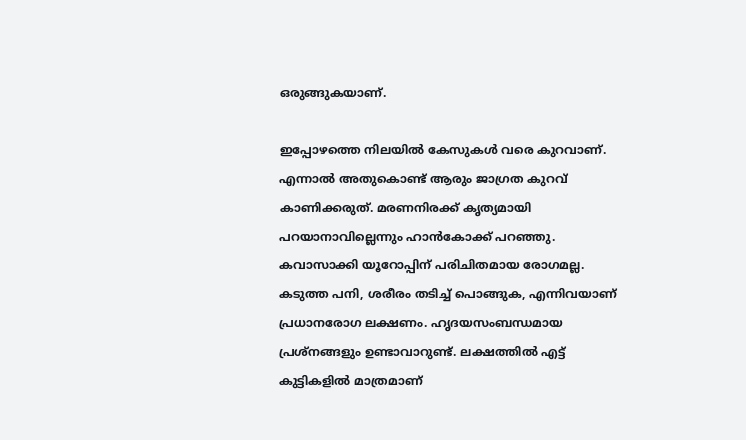ഒരുങ്ങുകയാണ്.

ഇപ്പോഴത്തെ നിലയില്‍ കേസുകള്‍ വരെ കുറവാണ്. എന്നാല്‍ അതുകൊണ്ട് ആരും ജാഗ്രത കുറവ് കാണിക്കരുത്. മരണനിരക്ക് കൃത്യമായി പറയാനാവില്ലെന്നും ഹാന്‍കോക്ക് പറഞ്ഞു. കവാസാക്കി യൂറോപ്പിന് പരിചിതമായ രോഗമല്ല. കടുത്ത പനി, ശരീരം തടിച്ച് പൊങ്ങുക, എന്നിവയാണ് പ്രധാനരോഗ ലക്ഷണം. ഹൃദയസംബന്ധമായ പ്രശ്‌നങ്ങളും ഉണ്ടാവാറുണ്ട്. ലക്ഷത്തില്‍ എട്ട് കുട്ടികളില്‍ മാത്രമാണ്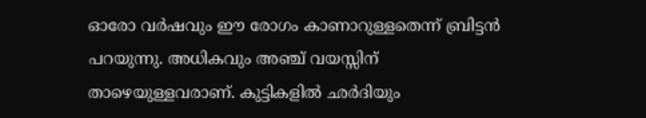ഓരോ വര്‍ഷവും ഈ രോഗം കാണാറുള്ളതെന്ന് ബ്രിട്ടന്‍ പറയുന്നു. അധികവും അഞ്ച് വയസ്സിന് താഴെയുള്ളവരാണ്. കുട്ടികളില്‍ ഛര്‍ദിയും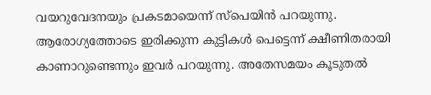വയറുവേദനയും പ്രകടമായെന്ന് സ്‌പെയിന്‍ പറയുന്നു. ആരോഗ്യത്തോടെ ഇരിക്കുന്ന കുട്ടികള്‍ പെട്ടെന്ന് ക്ഷീണിതരായി കാണാറുണ്ടെന്നും ഇവര്‍ പറയുന്നു. അതേസമയം കൂടുതല്‍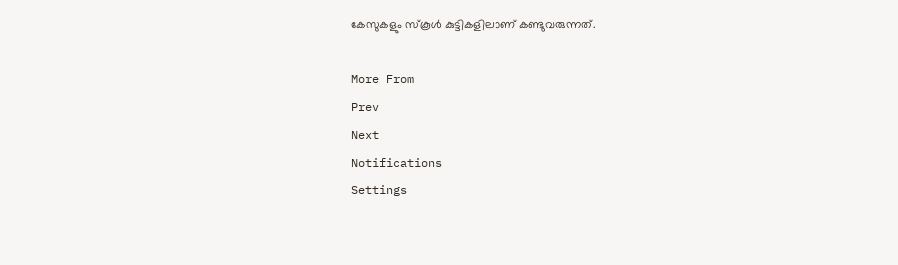കേസുകളും സ്‌കൂള്‍ കുട്ടികളിലാണ് കണ്ടുവരുന്നത്.

More From
Prev
Next
Notifications
Settings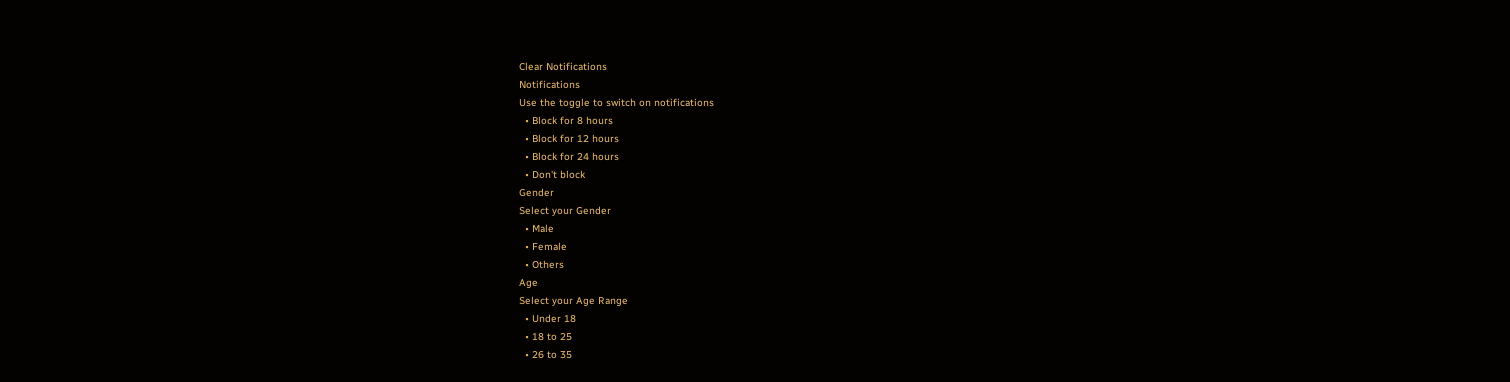Clear Notifications
Notifications
Use the toggle to switch on notifications
  • Block for 8 hours
  • Block for 12 hours
  • Block for 24 hours
  • Don't block
Gender
Select your Gender
  • Male
  • Female
  • Others
Age
Select your Age Range
  • Under 18
  • 18 to 25
  • 26 to 35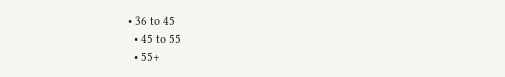• 36 to 45
  • 45 to 55
  • 55+